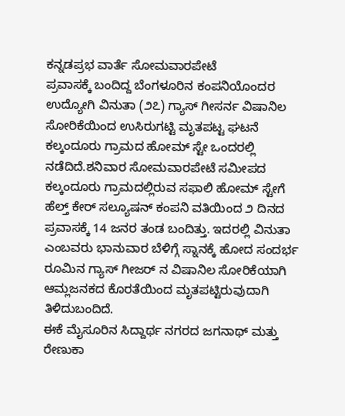ಕನ್ನಡಪ್ರಭ ವಾರ್ತೆ ಸೋಮವಾರಪೇಟೆ
ಪ್ರವಾಸಕ್ಕೆ ಬಂದಿದ್ದ ಬೆಂಗಳೂರಿನ ಕಂಪನಿಯೊಂದರ ಉದ್ಯೋಗಿ ವಿನುತಾ (೨೭) ಗ್ಯಾಸ್ ಗೀಸರ್ನ ವಿಷಾನಿಲ ಸೋರಿಕೆಯಿಂದ ಉಸಿರುಗಟ್ಟಿ ಮೃತಪಟ್ಟ ಘಟನೆ ಕಲ್ಕಂದೂರು ಗ್ರಾಮದ ಹೋಮ್ ಸ್ಟೇ ಒಂದರಲ್ಲಿ ನಡೆದಿದೆ.ಶನಿವಾರ ಸೋಮವಾರಪೇಟೆ ಸಮೀಪದ ಕಲ್ಕಂದೂರು ಗ್ರಾಮದಲ್ಲಿರುವ ಸಫಾಲಿ ಹೋಮ್ ಸ್ಟೇಗೆ ಹೆಲ್ತ್ ಕೇರ್ ಸಲ್ಯೂಷನ್ ಕಂಪನಿ ವತಿಯಿಂದ ೨ ದಿನದ ಪ್ರವಾಸಕ್ಕೆ 14 ಜನರ ತಂಡ ಬಂದಿತ್ತು. ಇದರಲ್ಲಿ ವಿನುತಾ ಎಂಬವರು ಭಾನುವಾರ ಬೆಳಿಗ್ಗೆ ಸ್ನಾನಕ್ಕೆ ಹೋದ ಸಂದರ್ಭ ರೂಮಿನ ಗ್ಯಾಸ್ ಗೀಜರ್ ನ ವಿಷಾನಿಲ ಸೋರಿಕೆಯಾಗಿ ಆಮ್ಲಜನಕದ ಕೊರತೆಯಿಂದ ಮೃತಪಟ್ಟಿರುವುದಾಗಿ ತಿಳಿದುಬಂದಿದೆ.
ಈಕೆ ಮೈಸೂರಿನ ಸಿದ್ದಾರ್ಥ ನಗರದ ಜಗನಾಥ್ ಮತ್ತು ರೇಣುಕಾ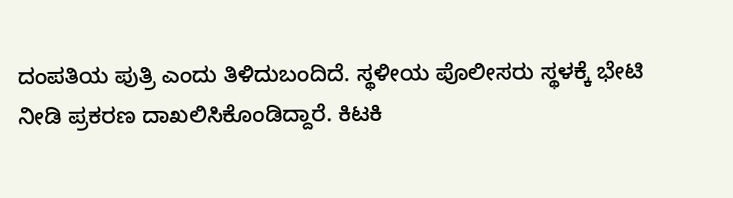ದಂಪತಿಯ ಪುತ್ರಿ ಎಂದು ತಿಳಿದುಬಂದಿದೆ. ಸ್ಥಳೀಯ ಪೊಲೀಸರು ಸ್ಥಳಕ್ಕೆ ಭೇಟಿ ನೀಡಿ ಪ್ರಕರಣ ದಾಖಲಿಸಿಕೊಂಡಿದ್ದಾರೆ. ಕಿಟಕಿ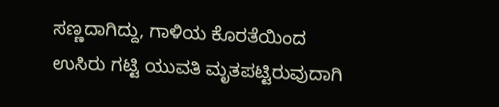ಸಣ್ಣದಾಗಿದ್ದು, ಗಾಳಿಯ ಕೊರತೆಯಿಂದ ಉಸಿರು ಗಟ್ಟಿ ಯುವತಿ ಮೃತಪಟ್ಟಿರುವುದಾಗಿ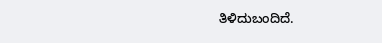ತಿಳಿದುಬಂದಿದೆ.